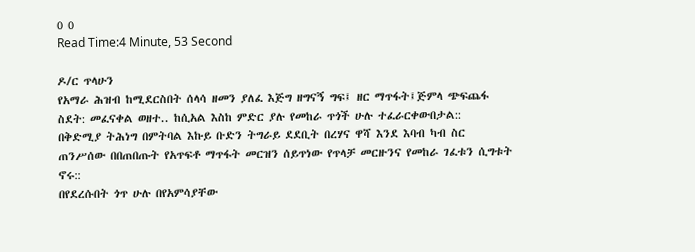0 0
Read Time:4 Minute, 53 Second

ዶ/ር ጥላሁን
የአማራ ሕዝብ ከሚደርስበት ሰላሳ ዘመን ያለፈ እጅግ ዘግናኝ ግፍ፤ ዘር ማጥፋት፤ጅምላ ጭፍጨፋ ስደት: መፈናቀል ወዘተ.. ከሲአል እስከ ምድር ያሉ የመከራ ጥጎች ሁሉ ተፈራርቀውበታል::
በቅድሚያ ትሕነግ በምትባል እኩይ ቡድን ትግራይ ደደቢት በረሃና ዋሻ እንደ እባብ ካብ ስር ጠንሥሰው በበጠበጡት የአጥፍቶ ማጥፋት መርዝን ሰይጥነው የጥላቻ መርዙንና የመከራ ገፈቱን ሲግቱት ኖሩ::
በየደረሱበት ጎጥ ሁሉ በየአምሳያቸው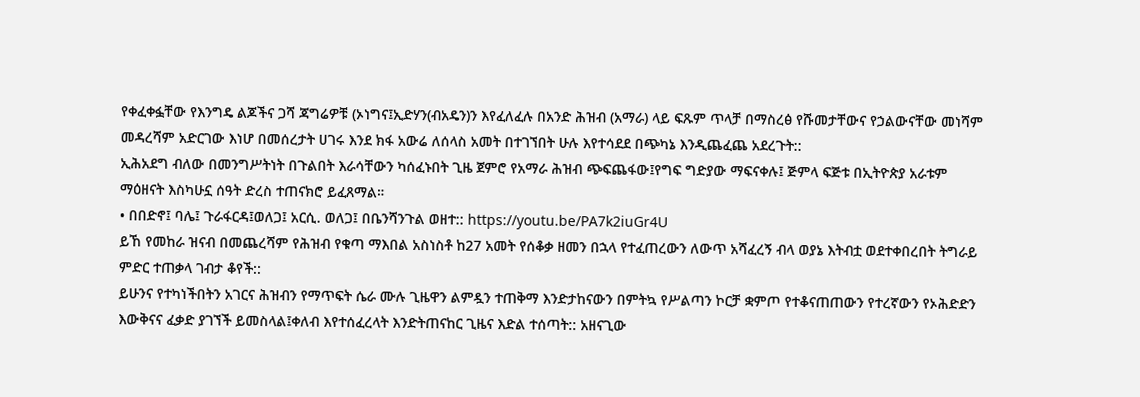የቀፈቀፏቸው የእንግዴ ልጆችና ጋሻ ጃግሬዎቹ (ኦነግና፤ኢድሃን(ብአዴን)ን እየፈለፈሉ በአንድ ሕዝብ (አማራ) ላይ ፍጹም ጥላቻ በማስረፅ የሹመታቸውና የኃልውናቸው መነሻም መዳረሻም አድርገው እነሆ በመሰረታት ሀገሩ እንደ ክፋ አውሬ ለሰላስ አመት በተገኘበት ሁሉ እየተሳደደ በጭካኔ እንዲጨፈጨ አደረጉት::
ኢሕአደግ ብለው በመንግሥትነት በጉልበት እራሳቸውን ካሰፈኑበት ጊዜ ጀምሮ የአማራ ሕዝብ ጭፍጨፋው፤የግፍ ግድያው ማፍናቀሉ፤ ጅምላ ፍጅቱ በኢትዮጵያ አራቱም ማዕዘናት እስካሁኗ ሰዓት ድረስ ተጠናክሮ ይፈጸማል።
• በበድኖ፤ ባሌ፤ ጉራፋርዳ፤ወለጋ፤ አርሲ. ወለጋ፤ በቤንሻንጉል ወዘተ:: https://youtu.be/PA7k2iuGr4U
ይኸ የመከራ ዝናብ በመጨረሻም የሕዝብ የቁጣ ማእበል አስነስቶ ከ27 አመት የሰቆቃ ዘመን በኋላ የተፈጠረውን ለውጥ አሻፈረኝ ብላ ወያኔ እትብቷ ወደተቀበረበት ትግራይ ምድር ተጠቃላ ገብታ ቆየች::
ይሁንና የተካነችበትን አገርና ሕዝብን የማጥፍት ሴራ ሙሉ ጊዜዋን ልምዷን ተጠቅማ እንድታከናውን በምትኳ የሥልጣን ኮርቻ ቋምጦ የተቆናጠጠውን የተረኛውን የኦሕድድን እውቅናና ፈቃድ ያገኘች ይመስላል፤ቀለብ እየተሰፈረላት እንድትጠናከር ጊዜና እድል ተሰጣት:: አዘናጊው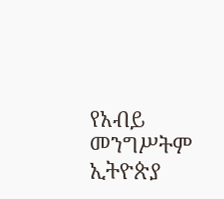የአብይ መንግሥትም ኢትዮጵያ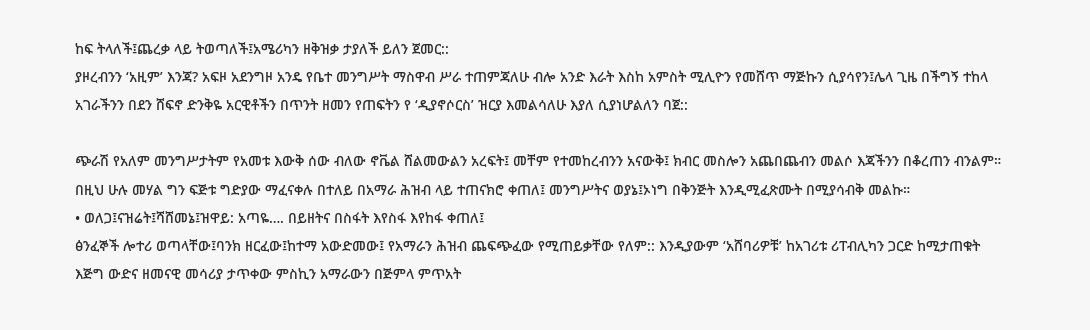ከፍ ትላለች፤ጨረቃ ላይ ትወጣለች፤አሜሪካን ዘቅዝቃ ታያለች ይለን ጀመር::
ያዞረብንን ‘አዚም’ እንጃ? አፍዞ አደንግዞ አንዴ የቤተ መንግሥት ማስዋብ ሥራ ተጠምጃለሁ ብሎ አንድ እራት እስከ አምስት ሚሊዮን የመሸጥ ማጅኩን ሲያሳየን፤ሌላ ጊዜ በችግኝ ተከላ አገራችንን በደን ሸፍኖ ድንቅዬ አርዊቶችን በጥንት ዘመን የጠፍትን የ ‘ዲያኖሶርስ’ ዝርያ እመልሳለሁ እያለ ሲያነሆልለን ባጀ::

ጭራሽ የአለም መንግሥታትም የአመቱ እውቅ ሰው ብለው ኖቬል ሸልመውልን አረፍት፤ መቸም የተመከረብንን አናውቅ፤ ክብር መስሎን አጨበጨብን መልሶ እጃችንን በቆረጠን ብንልም።
በዚህ ሁሉ መሃል ግን ፍጅቱ ግድያው ማፈናቀሉ በተለይ በአማራ ሕዝብ ላይ ተጠናክሮ ቀጠለ፤ መንግሥትና ወያኔ፤ኦነግ በቅንጅት እንዲሚፈጽሙት በሚያሳብቅ መልኩ።
• ወለጋ፤ናዝሬት፤ሻሸመኔ፤ዝዋይ: አጣዬ…. በይዘትና በስፋት እየስፋ እየከፋ ቀጠለ፤
ፅንፈኞች ሎተሪ ወጣላቸው፤ባንክ ዘርፈው፤ከተማ አውድመው፤ የአማራን ሕዝብ ጨፍጭፈው የሚጠይቃቸው የለም:: እንዲያውም ‘አሸባሪዎቹ’ ከአገሪቱ ሪፐብሊካን ጋርድ ከሚታጠቁት እጅግ ውድና ዘመናዊ መሳሪያ ታጥቀው ምስኪን አማራውን በጅምላ ምጥአት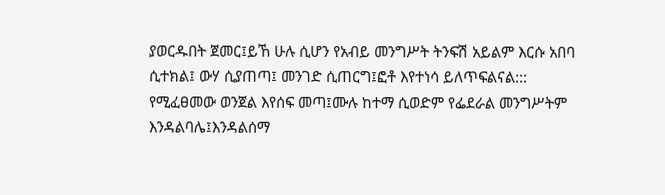ያወርዱበት ጀመር፤ይኸ ሁሉ ሲሆን የአብይ መንግሥት ትንፍሽ አይልም እርሱ አበባ ሲተክል፤ ውሃ ሲያጠጣ፤ መንገድ ሲጠርግ፤ፎቶ እየተነሳ ይለጥፍልናል:::
የሚፈፀመው ወንጀል እየሰፍ መጣ፤ሙሉ ከተማ ሲወድም የፌደራል መንግሥትም እንዳልባሌ፤እንዳልሰማ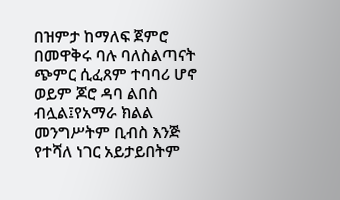በዝምታ ከማለፍ ጀምሮ በመዋቅሩ ባሉ ባለስልጣናት ጭምር ሲፈጸም ተባባሪ ሆኖ ወይም ጆሮ ዳባ ልበስ ብሏል፤የአማራ ክልል መንግሥትም ቢብስ እንጅ የተሻለ ነገር አይታይበትም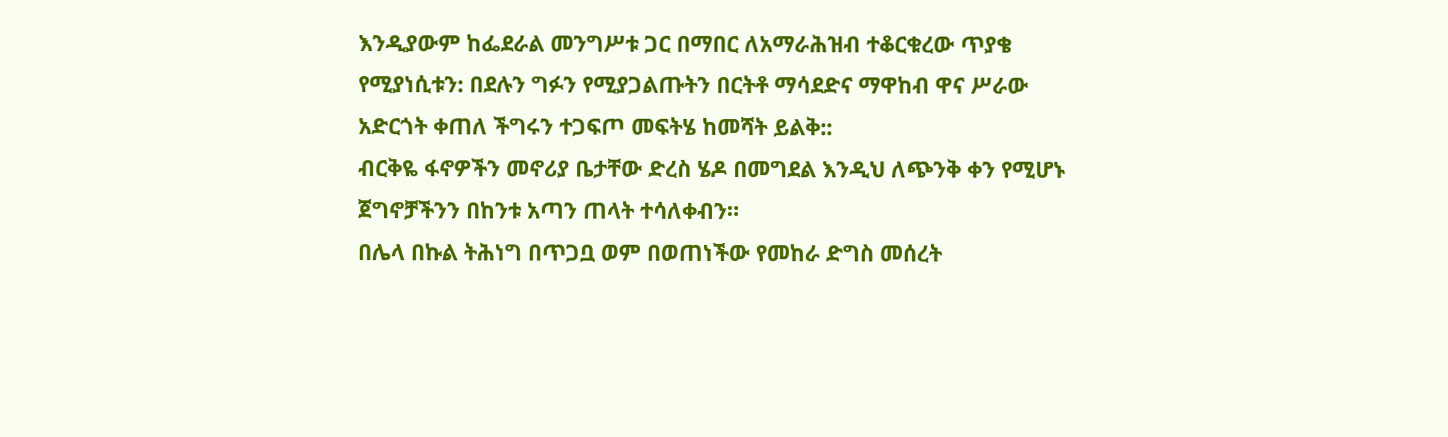እንዲያውም ከፌደራል መንግሥቱ ጋር በማበር ለአማራሕዝብ ተቆርቁረው ጥያቄ የሚያነሲቱን: በደሉን ግፉን የሚያጋልጡትን በርትቶ ማሳደድና ማዋከብ ዋና ሥራው አድርጎት ቀጠለ ችግሩን ተጋፍጦ መፍትሄ ከመሻት ይልቅ::
ብርቅዬ ፋኖዎችን መኖሪያ ቤታቸው ድረስ ሄዶ በመግደል እንዲህ ለጭንቅ ቀን የሚሆኑ ጀግኖቻችንን በከንቱ አጣን ጠላት ተሳለቀብን።
በሌላ በኩል ትሕነግ በጥጋቧ ወም በወጠነችው የመከራ ድግስ መሰረት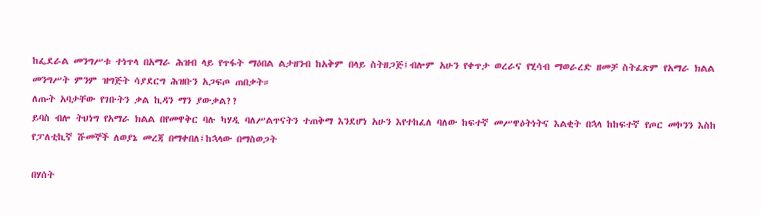ከፌደራል መንግሥቱ ተነጥላ በአማራ ሕዝብ ላይ የጥፋት ማዕበል ልታዘንብ ከአቅም በላይ ስትዘጋጅ፤ብሎም አሁን የቀጥታ ወረራና የሂሳብ ማወራረድ ዘመቻ ስትፈጽም የአማራ ክልል መንግሥት ምንም ዝግጅት ሳያደርግ ሕዝቡን አጋፍጦ ጠበቃት።
ለጡት አባታቸው የገቡትን ቃል ኪዳን ማን ያውቃል??
ይባስ ብሎ ትህነግ የአማራ ክልል በየመዋቅር ባሉ ካሃዲ ባለሥልጥናትን ተጠቅማ እንደሆነ አሁን እየተከፈለ ባለው ከፍተኛ መሥዋዕትነትና እልቂት በኋላ ከከፍተኛ የጦር መኮንን እስከ የፓለቲኪኛ ሹመኞች ለወያኔ መረጃ በማቀበለ፤ከኋላው በማስወጋት

በሃሰት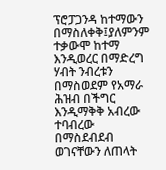ፕሮፓጋንዳ ከተማውን በማስለቀቅ፤ያለምንም ተቃውሞ ከተማ እንዲወረር በማድረግ ሃብት ንብረቱን በማስወደም የአማራ ሕዝብ በችግር እንዲማቅቅ አብረው ተባብረው በማስደብደብ ወገናቸውን ለጠላት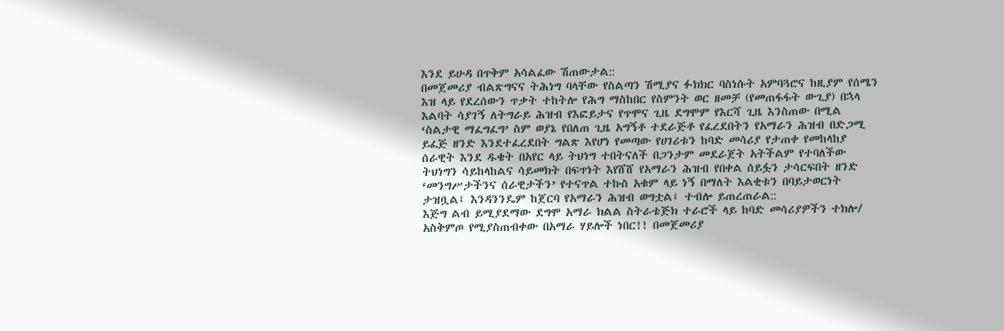እንደ ይሁዳ በጥቅም አሳልፈው ሽጠውታል::
በመጀመሪያ ብልጽግናና ትሕነግ ባላቸው የስልጣን ሽሚያና ፉክክር ባስነሱት አምባጓሮና ከዚያም የሰሜን እዝ ላይ የደረሰውን ጥቃት ተከትሎ የሕግ ማስከበር የስምንት ወር ዘመቻ (የመጠፋፋት ውጊያ) በኋላ እልባት ሳያገኝ ለትግራይ ሕዝብ የእፎይታና የጥሞና ጊዜ ደግሞም የእርሻ ጊዜ እንስጠው በሚል ‘ስልታዊ ማፈግፈግ’ ስም ወያኔ የበለጠ ጊዜ አግኝቶ ተደራጅቶ የፈረደበትን የአማራን ሕዝብ በድጋሚ ይፈጅ ዘንድ እንደተፈረደበት ግልጽ እየሆነ የመጣው የሀገሪቱን ከባድ መሳሪያ የታጠቀ የመከላከያ ሰራዊት እንደ ዱቄት በአየር ላይ ትህነግ ተበትናለች በጋንታም መደራጀት አትችልም የተባለችው ትህነግን ሳይከላከልና ሳይመክት በፍጥነት እየሸሸ የአማራን ሕዝብ የበቀል ሰይፏን ታሳርፍበት ዘንድ ‘መንግሥታችንና ሰራዊታችን’ የተናጥል ተኩስ አቁም ላይ ነኝ በማለት እልቂቱን በባይታወርነት ታዝቧል፤ እንዳንንዴም ከጀርባ የአማራን ሕዝብ ወግቷል፤ ተብሎ ይጠረጠራል::
እጅግ ልብ ይሚያደማው ደግሞ አማራ ክልል ስትራቴጅክ ተራሮች ላይ ከባድ መሳሪያዎችን ተክሎ/ አስቅምጦ የሚያስጠብቀው በአማራ ሃይሎች ነበር!! በመጀመሪያ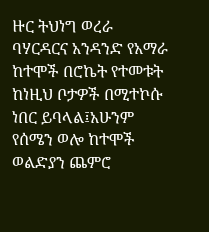ዙር ትህነግ ወረራ ባሃርዳርና አንዳንድ የአማራ ከተሞች በሮኬት የተመቱት ከነዚህ ቦታዎች በሚተኮሱ ነበር ይባላል፤አሁንም የሰሜን ወሎ ከተሞች ወልድያን ጨምሮ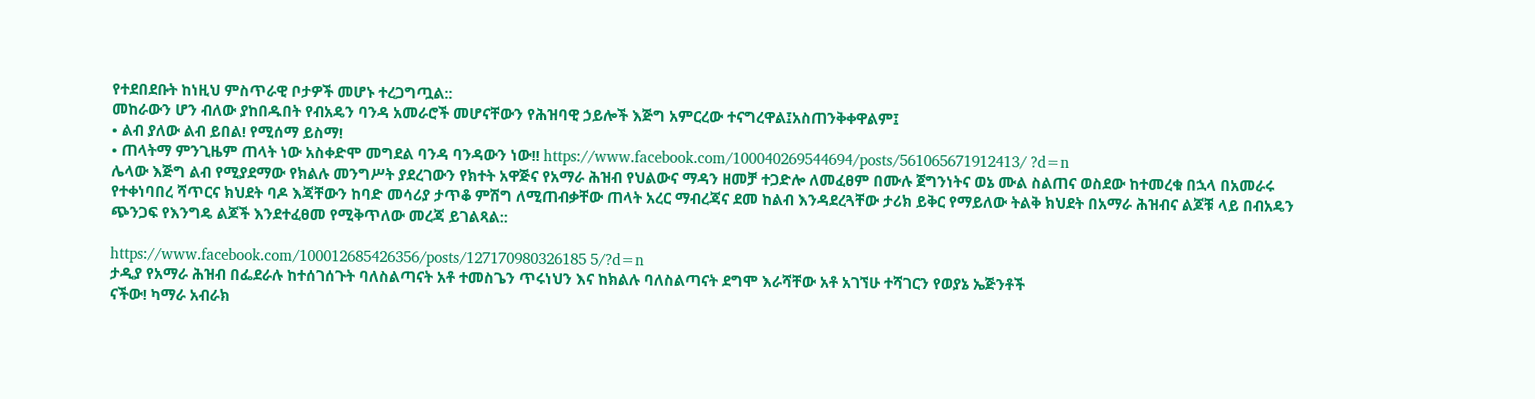የተደበደቡት ከነዚህ ምስጥራዊ ቦታዎች መሆኑ ተረጋግጧል::
መከራውን ሆን ብለው ያከበዱበት የብአዴን ባንዳ አመራሮች መሆናቸውን የሕዝባዊ ኃይሎች እጅግ አምርረው ተናግረዋል፤አስጠንቅቀዋልም፤
• ልብ ያለው ልብ ይበል! የሚሰማ ይስማ!
• ጠላትማ ምንጊዜም ጠላት ነው አስቀድሞ መግደል ባንዳ ባንዳውን ነው!! https://www.facebook.com/100040269544694/posts/561065671912413/ ?d=n
ሌላው እጅግ ልብ የሚያደማው የክልሉ መንግሥት ያደረገውን የክተት አዋጅና የአማራ ሕዝብ የህልውና ማዳን ዘመቻ ተጋድሎ ለመፈፀም በሙሉ ጀግንነትና ወኔ ሙል ስልጠና ወስደው ከተመረቁ በኋላ በአመራሩ የተቀነባበረ ሻጥርና ክህደት ባዶ እጃቸውን ከባድ መሳሪያ ታጥቆ ምሽግ ለሚጠብቃቸው ጠላት አረር ማብረጃና ደመ ከልብ እንዳደረጓቸው ታሪክ ይቅር የማይለው ትልቅ ክህደት በአማራ ሕዝብና ልጆቹ ላይ በብአዴን ጭንጋፍ የእንግዴ ልጆች እንደተፈፀመ የሚቅጥለው መረጃ ይገልጻል::

https://www.facebook.com/100012685426356/posts/127170980326185 5/?d=n
ታዲያ የአማራ ሕዝብ በፌደራሉ ከተሰገሰጉት ባለስልጣናት አቶ ተመስጌን ጥሩነህን እና ከክልሉ ባለስልጣናት ደግሞ እራሻቸው አቶ አገኘሁ ተሻገርን የወያኔ ኤጅንቶች
ናችው! ካማራ አብራክ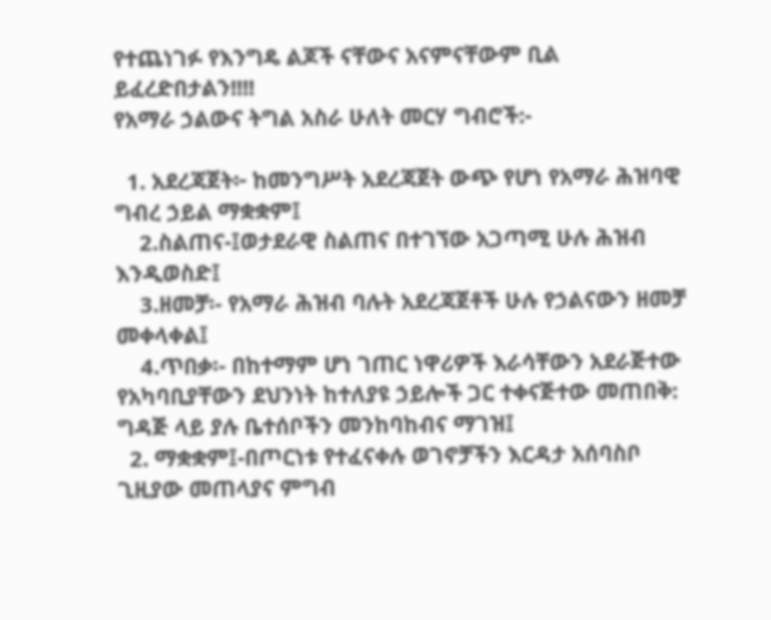የተጨነገፉ የእንግዴ ልጆች ናቸውና አናምናቸውም ቢል ይፈረድበታልን!!!!
የአማራ ኃልውና ትግል አስራ ሁለት መርሃ ግብሮች:-

  1. አደረጃጀት፦ ከመንግሥት አደረጃጀት ውጭ የሆነ የአማራ ሕዝባዊ ግብረ ኃይል ማቋቋም፤
    2.ስልጠና-፤ወታደራዊ ስልጠና በተገኘው አጋጣሚ ሁሉ ሕዝብ እንዲወስድ፤
    3.ዘመቻ፡- የአማራ ሕዝብ ባሉት አደረጃጀቶች ሁሉ የኃልናውን ዘመቻ መቀላቀል፤
    4.ጥበቃ፡- በከተማም ሆነ ገጠር ነዋሪዎች እራሳቸውን አደራጅተው የአካባቢያቸውን ደህንነት ከተለያዩ ኃይሎች ጋር ተቀናጅተው መጠበቅ: ግዳጅ ላይ ያሉ ቤተሰቦችን መንከባከብና ማገዝ፤
  2. ማቋቋም፤-በጦርነቱ የተፈናቀሉ ወገኖቻችን እርዳታ አሰባስቦ ጊዚያው መጠላያና ምግብ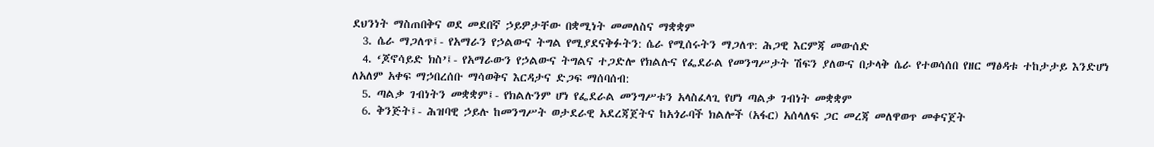ደህንነት ማስጠበቅና ወደ መደበኛ ኃይዎታቸው በቋሚነት መመለስና ማቋቋም
  3. ሴራ ማጋለጥ፤- የአማራን የኃልውና ትግል የሚያደናቅፉትን: ሴራ የሚሰሩትን ማጋለጥ: ሕጋዊ እርምጃ መውሰድ
  4. ‘ጆኖሳይድ ክስ’፤- የአማራውን የኃልውና ትግልና ተጋድሎ የክልሉና የፌደራል የመንግሥታት ሽፍን ያለውና በታላቅ ሴራ የተወሳሰበ የዘር ማፅዳቱ ተከታታይ እንድሆነ ለአለም አቀፍ ማኃበረሰቡ ማሳወቅና እርዳታና ድጋፍ ማሰባሰብ:
  5. ጣልቃ ገብነትን መቋቋም፤- የክልሉንም ሆነ የፌደራል መንግሥቱን አላስፈላጊ የሆነ ጣልቃ ገብነት መቋቋም
  6. ቅንጅት፤- ሕዝባዊ ኃይሉ ከመንግሥት ወታደራዊ አደረጃጀትና ከአጎራባች ክልሎች (አፋር) አሰላለፍ ጋር መረጃ መለዋወጥ መቀናጀት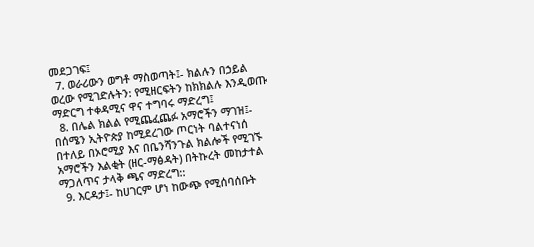መደጋገፍ፤
  7. ወራሪውን ወግቶ ማስወጣት፤- ክልሉን በኃይል ወረው የሚገድሉትን: የሚዘርፍትን ከክክልሉ እንዲወጡ ማድርግ ተቀዳሚና ዋና ተግባሩ ማድረግ፤
  8. በሌል ክልል የሚጨፈጨፉ አማሮችን ማገዝ፤- በሰሜን ኢትዮጵያ ከሚደረገው ጦርነት ባልተናነሰ በተለይ በኦሮሚያ እና በቤንሻንጉል ክልሎች የሚገኙ አማሮችን እልቂት (ዘር-ማፅዳት) በትኩረት መከታተል ማጋለጥና ታላቅ ጫና ማድረግ::
  9. እርዳታ፤- ከሀገርም ሆነ ከውጭ የሚሰባሰቡት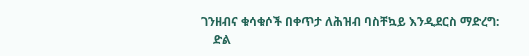ገንዘብና ቁሳቁሶች በቀጥታ ለሕዝብ ባስቸኳይ እንዲደርስ ማድረግ:
    ድል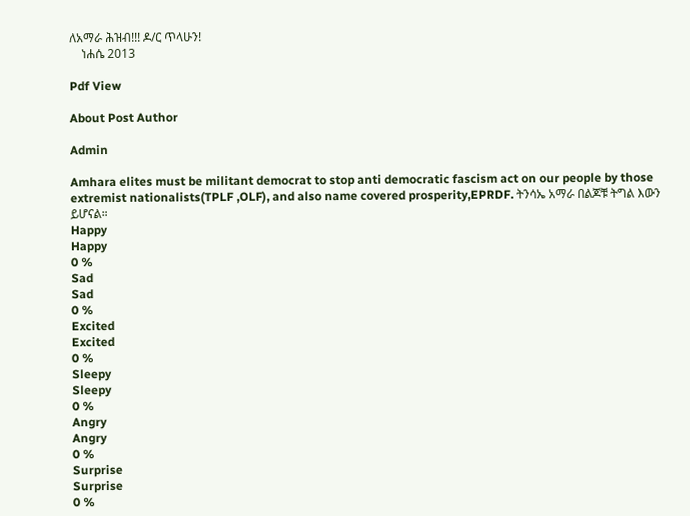ለአማራ ሕዝብ!!! ዶ/ር ጥላሁን!
    ነሐሴ 2013

Pdf View

About Post Author

Admin

Amhara elites must be militant democrat to stop anti democratic fascism act on our people by those extremist nationalists(TPLF ,OLF), and also name covered prosperity,EPRDF. ትንሳኤ አማራ በልጆቹ ትግል እውን ይሆናል።
Happy
Happy
0 %
Sad
Sad
0 %
Excited
Excited
0 %
Sleepy
Sleepy
0 %
Angry
Angry
0 %
Surprise
Surprise
0 %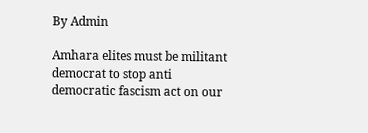By Admin

Amhara elites must be militant democrat to stop anti democratic fascism act on our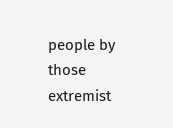people by those extremist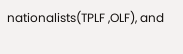nationalists(TPLF ,OLF), and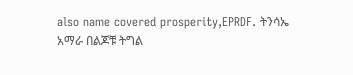also name covered prosperity,EPRDF. ትንሳኤ አማራ በልጆቹ ትግል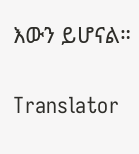እውን ይሆናል።

Translator